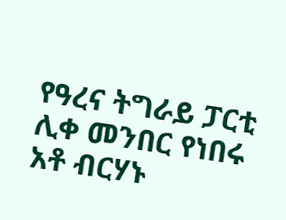የዓረና ትግራይ ፓርቲ ሊቀ መንበር የነበሩ አቶ ብርሃኑ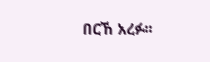በርኸ አረፉ፡፡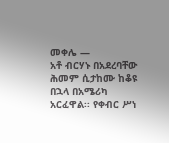መቀሌ —
አቶ ብርሃኑ በአደረባቸው ሕመም ሲታከሙ ከቆዩ በኋላ በአሜሪካ አርፈዋል፡፡ የቀብር ሥነ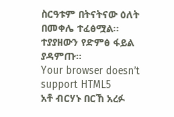ስርዓቱም በትናትናው ዕለት በመቀሌ ተፈፅሟል፡፡
ተያያዘውን የድምፅ ፋይል ያዳምጡ።
Your browser doesn’t support HTML5
አቶ ብርሃኑ በርኸ አረፉ